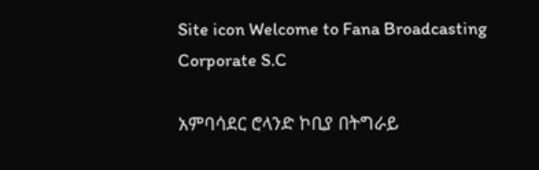Site icon Welcome to Fana Broadcasting Corporate S.C

አምባሳደር ሮላንድ ኮቢያ በትግራይ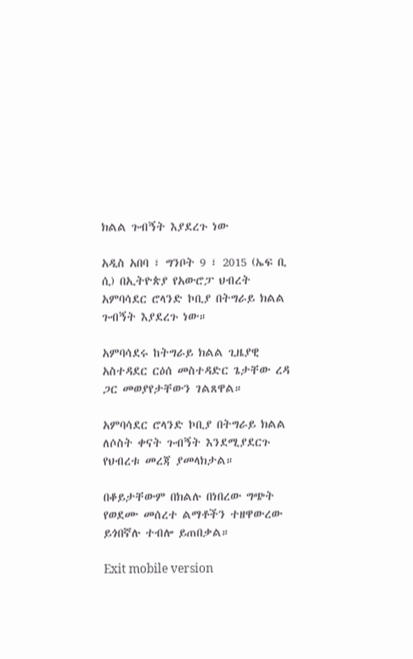ክልል ጉብኝት እያደረጉ ነው

አዲስ አበባ ፣ ግንቦት 9 ፣ 2015 (ኤፍ ቢ ሲ) በኢትዮጵያ የአውሮፓ ህብረት አምባሳደር ሮላንድ ኮቢያ በትግራይ ክልል ጉብኝት እያደረጉ ነው።

አምባሳደሩ ከትግራይ ክልል ጊዜያዊ አስተዳደር ርዕሰ መስተዳድር ጌታቸው ረዳ ጋር መወያየታቸውን ገልጸዋል።

አምባሳደር ሮላንድ ኮቢያ በትግራይ ክልል ለሶስት ቀናት ጉብኝት እንደሚያደርጉ የህብረቱ መረጃ ያመላክታል።

በቆይታቸውም በክልሉ በነበረው ግጭት የወደሙ መሰረተ ልማቶችን ተዘዋውረው ይጎበኛሉ ተብሎ ይጠበቃል።

Exit mobile version